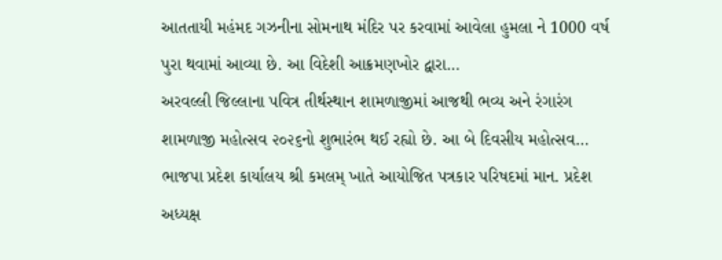આતતાયી મહંમદ ગઝનીના સોમનાથ મંદિર પર કરવામાં આવેલા હુમલા ને 1000 વર્ષ પુરા થવામાં આવ્યા છે. આ વિદેશી આક્રમણખોર દ્વારા…
અરવલ્લી જિલ્લાના પવિત્ર તીર્થસ્થાન શામળાજીમાં આજથી ભવ્ય અને રંગારંગ શામળાજી મહોત્સવ ૨૦૨૬નો શુભારંભ થઈ રહ્યો છે. આ બે દિવસીય મહોત્સવ…
ભાજપા પ્રદેશ કાર્યાલય શ્રી કમલમ્ ખાતે આયોજિત પત્રકાર પરિષદમાં માન. પ્રદેશ અધ્યક્ષ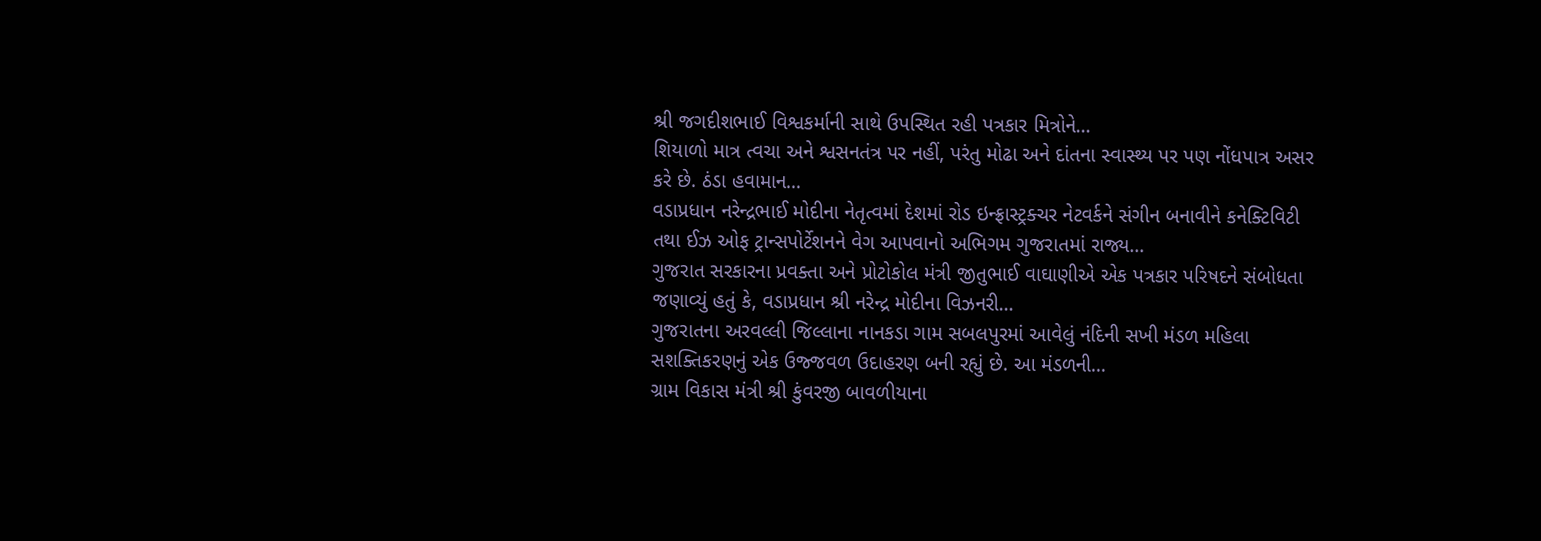શ્રી જગદીશભાઈ વિશ્વકર્માની સાથે ઉપસ્થિત રહી પત્રકાર મિત્રોને…
શિયાળો માત્ર ત્વચા અને શ્વસનતંત્ર પર નહીં, પરંતુ મોઢા અને દાંતના સ્વાસ્થ્ય પર પણ નોંધપાત્ર અસર કરે છે. ઠંડા હવામાન…
વડાપ્રધાન નરેન્દ્રભાઈ મોદીના નેતૃત્વમાં દેશમાં રોડ ઇન્ફ્રાસ્ટ્રક્ચર નેટવર્કને સંગીન બનાવીને કનેક્ટિવિટી તથા ઈઝ ઓફ ટ્રાન્સપોર્ટેશનને વેગ આપવાનો અભિગમ ગુજરાતમાં રાજ્ય…
ગુજરાત સરકારના પ્રવક્તા અને પ્રોટોકોલ મંત્રી જીતુભાઈ વાઘાણીએ એક પત્રકાર પરિષદને સંબોધતા જણાવ્યું હતું કે, વડાપ્રધાન શ્રી નરેન્દ્ર મોદીના વિઝનરી…
ગુજરાતના અરવલ્લી જિલ્લાના નાનકડા ગામ સબલપુરમાં આવેલું નંદિની સખી મંડળ મહિલા સશક્તિકરણનું એક ઉજ્જવળ ઉદાહરણ બની રહ્યું છે. આ મંડળની…
ગ્રામ વિકાસ મંત્રી શ્રી કુંવરજી બાવળીયાના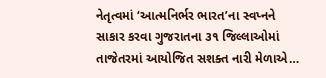નેતૃત્વમાં ‘આત્મનિર્ભર ભારત’ના સ્વપ્નને સાકાર કરવા ગુજરાતના ૩૧ જિલ્લાઓમાં તાજેતરમાં આયોજિત સશક્ત નારી મેળાએ…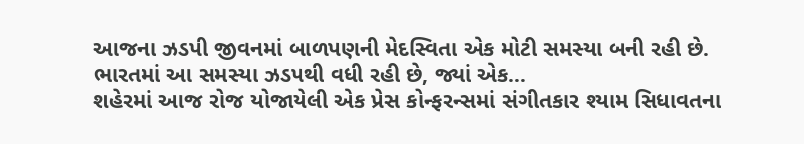આજના ઝડપી જીવનમાં બાળપણની મેદસ્વિતા એક મોટી સમસ્યા બની રહી છે. ભારતમાં આ સમસ્યા ઝડપથી વધી રહી છે, જ્યાં એક…
શહેરમાં આજ રોજ યોજાયેલી એક પ્રેસ કોન્ફરન્સમાં સંગીતકાર શ્યામ સિધાવતના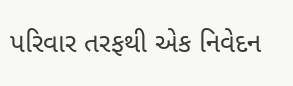પરિવાર તરફથી એક નિવેદન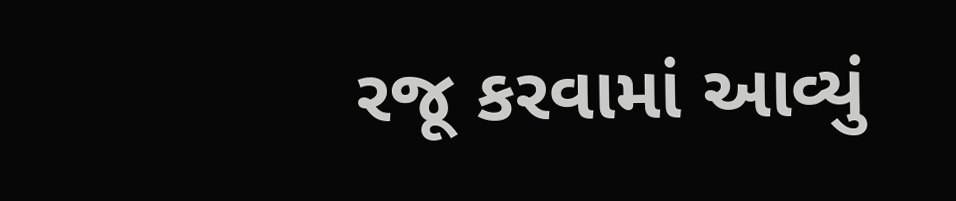રજૂ કરવામાં આવ્યું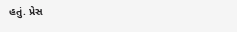હતું. પ્રેસ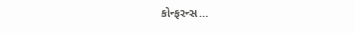કોન્ફરન્સ…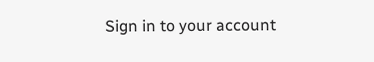Sign in to your account